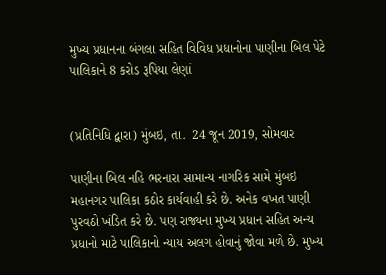મુખ્ય પ્રધાનના બંગલા સહિત વિવિધ પ્રધાનોના પાણીના બિલ પેટે પાલિકાને 8 કરોડ રૂપિયા લેણાં


(પ્રતિનિધિ દ્વારા) મુંબઇ, તા.  24 જૂન 2019, સોમવાર

પાણીના બિલ નહિ ભરનારા સામાન્ય નાગરિક સામે મુંબઇ મહાનગર પાલિકા કઠોર કાર્યવાહી કરે છે. અનેક વખત પાણી પુરવઠો ખંડિત કરે છે. પણ રાજ્યના મુખ્ય પ્રધાન સહિત અન્ય પ્રધાનો માટે પાલિકાનો ન્યાય અલગ હોવાનું જોવા મળે છે. મુખ્ય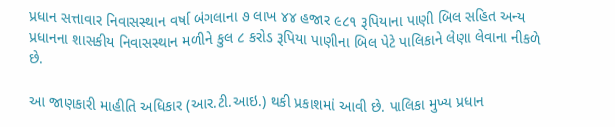પ્રધાન સત્તાવાર નિવાસસ્થાન વર્ષા બંગલાના ૭ લાખ ૪૪ હજાર ૯૮૧ રૂપિયાના પાણી બિલ સહિત અન્ય પ્રધાનના શાસકીય નિવાસસ્થાન મળીને કુલ ૮ કરોડ રૂપિયા પાણીના બિલ પેટે પાલિકાને લેણા લેવાના નીકળે છે.

આ જાણકારી માહીતિ અધિકાર (આર.ટી.આઇ.) થકી પ્રકાશમાં આવી છે. પાલિકા મુખ્ય પ્રધાન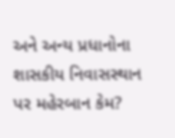અને અન્ય પ્રધાનોના શાસકીય નિવાસસ્થાન પર મહેરબાન કેમ?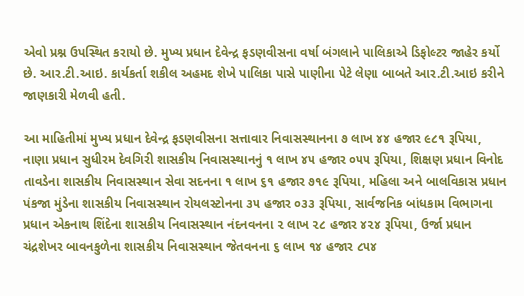એવો પ્રશ્ન ઉપસ્થિત કરાયો છે. મુખ્ય પ્રધાન દેવેન્દ્ર ફડણવીસના વર્ષા બંગલાને પાલિકાએ ડિફોલ્ટર જાહેર કર્યો છે. આર.ટી.આઇ. કાર્યકર્તા શકીલ અહમદ શેખે પાલિકા પાસે પાણીના પેટે લેણા બાબતે આર.ટી.આઇ કરીને જાણકારી મેળવી હતી.

આ માહિતીમાં મુખ્ય પ્રધાન દેવેન્દ્ર ફડણવીસના સત્તાવાર નિવાસસ્થાનના ૭ લાખ ૪૪ હજાર ૯૮૧ રૂપિયા, નાણા પ્રધાન સુધીરમ દેવગિરી શાસકીય નિવાસસ્થાનનું ૧ લાખ ૪૫ હજાર ૦૫૫ રૂપિયા, શિક્ષણ પ્રધાન વિનોદ તાવડેના શાસકીય નિવાસસ્થાન સેવા સદનના ૧ લાખ ૬૧ હજાર ૭૧૯ રૂપિયા, મહિલા અને બાલવિકાસ પ્રધાન પંકજા મુંડેના શાસકીય નિવાસસ્થાન રોયલસ્ટોનના ૩૫ હજાર ૦૩૩ રૂપિયા, સાર્વજનિક બાંધકામ વિભાગના પ્રધાન એકનાથ શિંદેના શાસકીય નિવાસસ્થાન નંદનવનના ૨ લાખ ૨૮ હજાર ૪૨૪ રૂપિયા, ઉર્જા પ્રધાન ચંદ્રશેખર બાવનકુળેના શાસકીય નિવાસસ્થાન જેતવનના ૬ લાખ ૧૪ હજાર ૮૫૪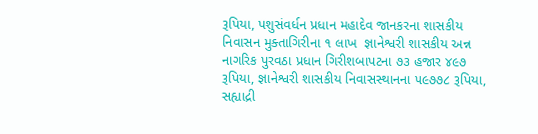રૂપિયા, પશુસંવર્ધન પ્રધાન મહાદેવ જાનકરના શાસકીય નિવાસન મુક્તાગિરીના ૧ લાખ  જ્ઞાનેશ્વરી શાસકીય અન્ન નાગરિક પુરવઠા પ્રધાન ગિરીશબાપટના ૭૩ હજાર ૪૯૭ રૂપિયા, જ્ઞાનેશ્વરી શાસકીય નિવાસસ્થાનના ૫૯૭૭૮ રૂપિયા, સહ્યાદ્રી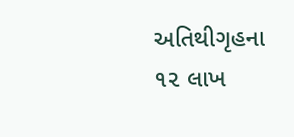અતિથીગૃહના ૧૨ લાખ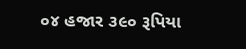૦૪ હજાર ૩૯૦ રૂપિયા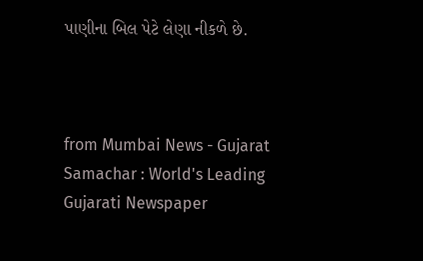પાણીના બિલ પેટે લેણા નીકળે છે.



from Mumbai News - Gujarat Samachar : World's Leading Gujarati Newspaper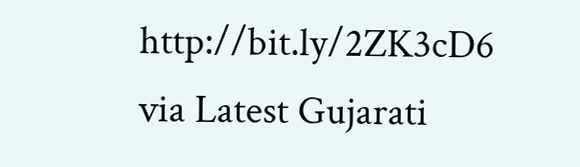http://bit.ly/2ZK3cD6
via Latest Gujarati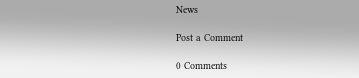News

Post a Comment

0 Comments